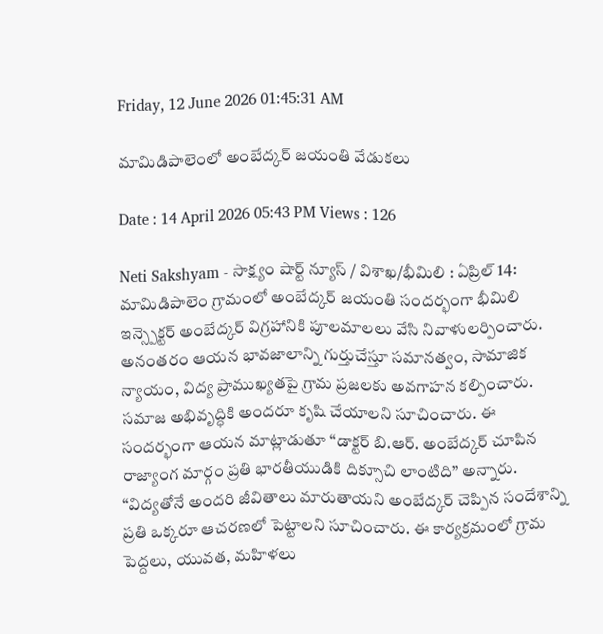Friday, 12 June 2026 01:45:31 AM

మామిడిపాలెంలో అంబేద్కర్ జయంతి వేడుకలు

Date : 14 April 2026 05:43 PM Views : 126

Neti Sakshyam - సాక్ష్యం షార్ట్ న్యూస్ / విశాఖ/భీమిలి : ఏప్రిల్ 14: మామిడిపాలెం గ్రామంలో అంబేద్కర్ జయంతి సందర్భంగా భీమిలి ఇన్స్పెక్టర్ అంబేద్కర్ విగ్రహానికి పూలమాలలు వేసి నివాళులర్పించారు. అనంతరం ఆయన భావజాలాన్ని గుర్తుచేస్తూ సమానత్వం, సామాజిక న్యాయం, విద్య ప్రాముఖ్యతపై గ్రామ ప్రజలకు అవగాహన కల్పించారు. సమాజ అభివృద్ధికి అందరూ కృషి చేయాలని సూచించారు. ఈ సందర్భంగా ఆయన మాట్లాడుతూ “డాక్టర్ బి.ఆర్. అంబేద్కర్ చూపిన రాజ్యాంగ మార్గం ప్రతి భారతీయుడికి దిక్సూచి లాంటిది” అన్నారు. “విద్యతోనే అందరి జీవితాలు మారుతాయని అంబేద్కర్ చెప్పిన సందేశాన్ని ప్రతి ఒక్కరూ ఆచరణలో పెట్టాలని సూచించారు. ఈ కార్యక్రమంలో గ్రామ పెద్దలు, యువత, మహిళలు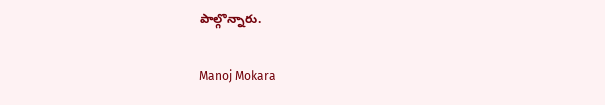పాల్గొన్నారు.

Manoj Mokara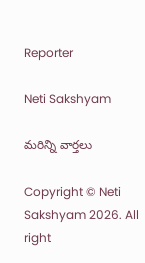Reporter

Neti Sakshyam

మరిన్ని వార్తలు

Copyright © Neti Sakshyam 2026. All right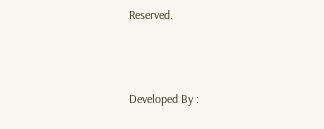Reserved.



Developed By :